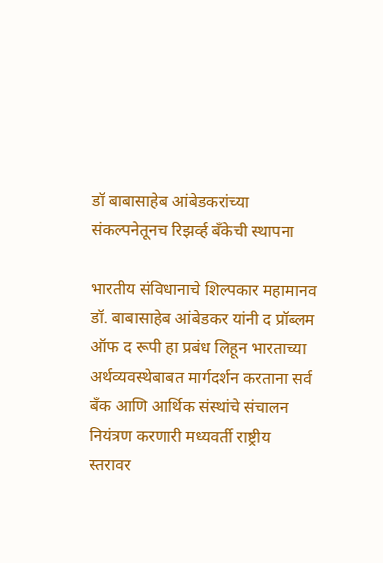डॉ बाबासाहेब आंबेडकरांच्या संकल्पनेतूनच रिझर्व्ह बँकेची स्थापना

भारतीय संविधानाचे शिल्पकार महामानव डॉ. बाबासाहेब आंबेडकर यांनी द प्रॉब्लम ऑफ द रूपी हा प्रबंध लिहून भारताच्या अर्थव्यवस्थेबाबत मार्गदर्शन करताना सर्व बँक आणि आर्थिक संस्थांचे संचालन नियंत्रण करणारी मध्यवर्ती राष्ट्रीय स्तरावर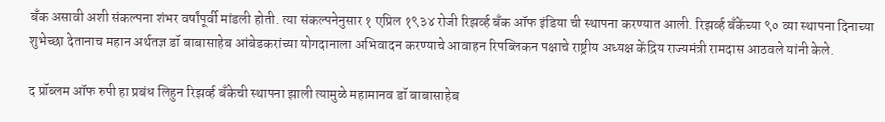बँक असावी अशी संकल्पना शंभर वर्षांपूर्वी मांडली होती. त्या संकल्पनेनुसार १ एप्रिल १९३४ रोजी रिझर्व्ह बँक ऑफ इंडिया ची स्थापना करण्यात आली. रिझर्व्ह बँकेंच्या ९० व्या स्थापना दिनाच्या शुभेच्छा देतानाच महान अर्थतज्ञ डॉ बाबासाहेब आंबेडकरांच्या योगदानाला अभिवादन करण्याचे आवाहन रिपब्लिकन पक्षाचे राष्ट्रीय अध्यक्ष केंद्रिय राज्यमंत्री रामदास आठवले यांनी केले.

द प्रॉब्लम ऑफ रुपी हा प्रबंध लिहुन रिझर्व्ह बँकेची स्थापना झाली त्यामुळे महामानव डॉ बाबासाहेब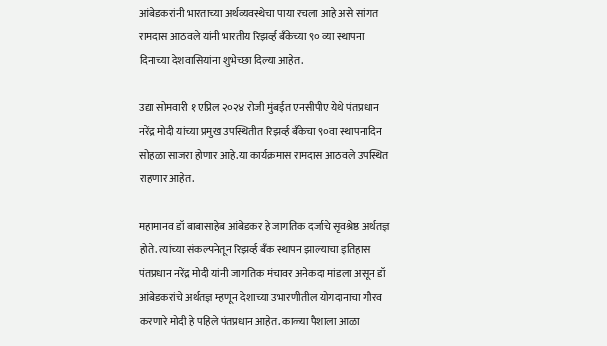आंबेडकरांनी भारताच्या अर्थव्यवस्थेचा पाया रचला आहे असे सांगत रामदास आठवले यांनी भारतीय रिझर्व्ह बँकेच्या ९० व्या स्थापना दिनाच्या देशवासियांना शुभेच्छा दिल्या आहेत.

उद्या सोमवारी १ एप्रिल २०२४ रोजी मुंबईत एनसीपीए येथे पंतप्रधान नरेंद्र मोदी यांच्या प्रमुख उपस्थितीत रिझर्व्ह बॅंकेचा ९०वा स्थापनादिन सोहळा साजरा होणार आहे.या कार्यक्रमास रामदास आठवले उपस्थित राहणार आहेत.

महामानव डॉ बाबासाहेब आंबेडकर हे जागतिक दर्जाचे सृवश्रेष्ठ अर्थतज्ञ होते. त्यांच्या संकल्पनेतून रिझर्व्ह बँक स्थापन झाल्याचा इतिहास पंतप्रधान नरेंद्र मोदी यांनी जागतिक मंचावर अनेकदा मांडला असून डॉ आंबेडकरांचे अर्थतज्ञ म्हणून देशाच्या उभारणीतील योगदानाचा गौरव करणारे मोदी हे पहिले पंतप्रधान आहेत. काळ्या पैशाला आळा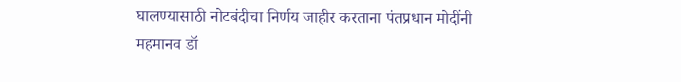घालण्यासाठी नोटबंदीचा निर्णय जाहीर करताना पंतप्रधान मोदींनी महमानव डॉ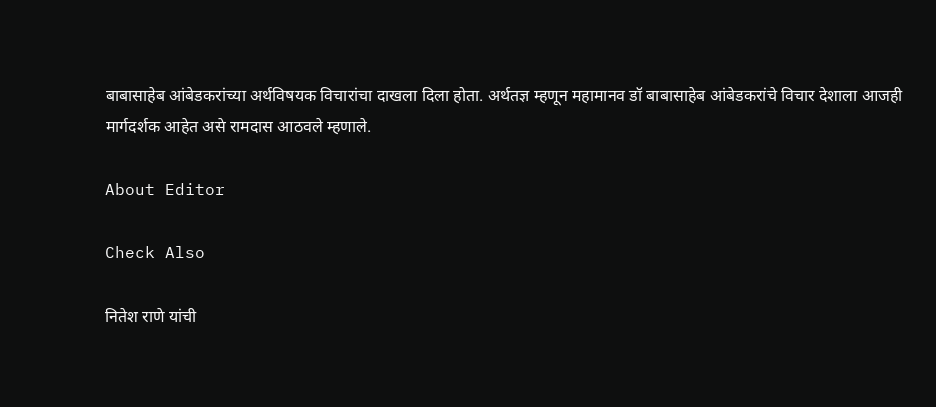बाबासाहेब आंबेडकरांच्या अर्थविषयक विचारांचा दाखला दिला होता. अर्थतज्ञ म्हणून महामानव डॉ बाबासाहेब आंबेडकरांचे विचार देशाला आजही मार्गदर्शक आहेत असे रामदास आठवले म्हणाले.

About Editor

Check Also

नितेश राणे यांची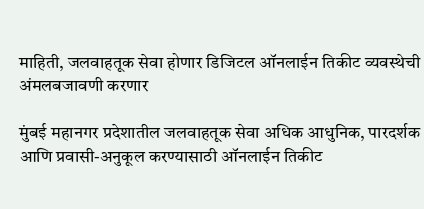माहिती, जलवाहतूक सेवा होणार डिजिटल ऑनलाईन तिकीट व्यवस्थेची अंमलबजावणी करणार

मुंबई महानगर प्रदेशातील जलवाहतूक सेवा अधिक आधुनिक, पारदर्शक आणि प्रवासी-अनुकूल करण्यासाठी ऑनलाईन तिकीट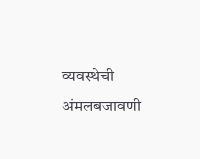व्यवस्थेची अंमलबजावणी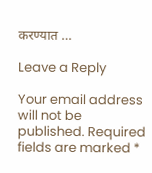करण्यात …

Leave a Reply

Your email address will not be published. Required fields are marked *